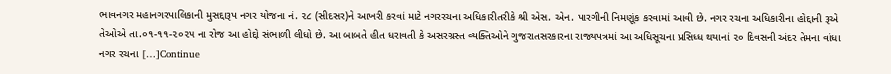ભાવનગર મહાનગરપાલિકાની મુસદ્દારૂપ નગર યોજના નં. ૨૮ (સીદસર)ને આખરી કરવાં માટે નગરરચના અધિકારીતરીકે શ્રી એસ. એન. પારગીની નિમણૂંક કરવામાં આવી છે. નગર રચના અધિકારીના હોદ્દાની રૂએ તેઓએ તા.૦૧-૧૧-૨૦૨૫ ના રોજ આ હોદ્દો સંભાળી લીધો છે. આ બાબતે હીત ધરાવતી કે અસરગ્રસ્ત વ્યક્તિઓને ગુજરાતસરકારના રાજ્યપત્રમાં આ અધિસૂચના પ્રસિધ્ધ થયાનાં ૨૦ દિવસની અંદર તેમના વાંધા નગર રચના […]Continue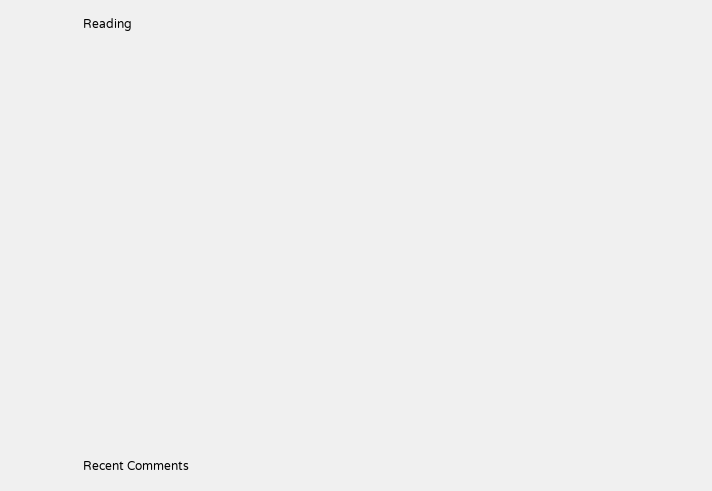Reading

















Recent Comments